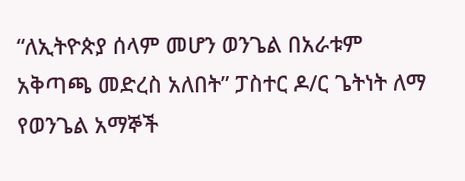“ለኢትዮጵያ ሰላም መሆን ወንጌል በአራቱም አቅጣጫ መድረስ አለበት” ፓስተር ዶ/ር ጌትነት ለማ የወንጌል አማኞች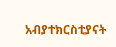አብያተክርስቲያናት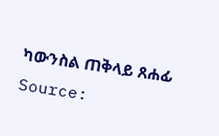ካውንስል ጠቅላይ ጸሐፊ
Source: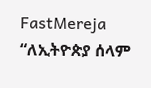FastMereja
“ለኢትዮጵያ ሰላም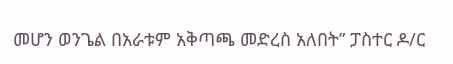መሆን ወንጌል በአራቱም አቅጣጫ መድረስ አለበት” ፓስተር ዶ/ር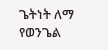ጌትነት ለማ የወንጌል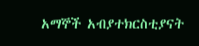አማኞች አብያተክርስቲያናት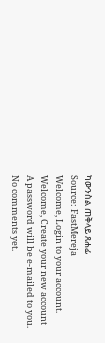ካውንስል ጠቅላይ ጸሐፊ
Source: FastMereja
Welcome, Login to your account.
Welcome, Create your new account
A password will be e-mailed to you.
No comments yet.